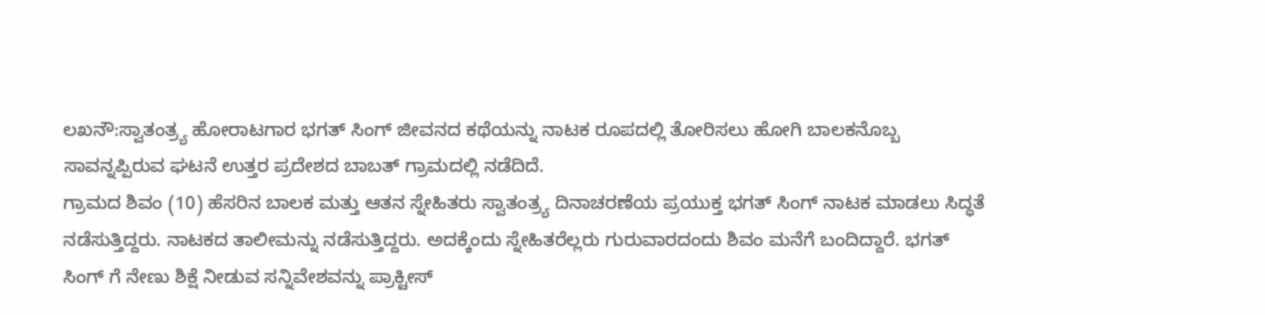ಲಖನೌ:ಸ್ವಾತಂತ್ರ್ಯ ಹೋರಾಟಗಾರ ಭಗತ್ ಸಿಂಗ್ ಜೀವನದ ಕಥೆಯನ್ನು ನಾಟಕ ರೂಪದಲ್ಲಿ ತೋರಿಸಲು ಹೋಗಿ ಬಾಲಕನೊಬ್ಬ ಸಾವನ್ನಪ್ಪಿರುವ ಘಟನೆ ಉತ್ತರ ಪ್ರದೇಶದ ಬಾಬತ್ ಗ್ರಾಮದಲ್ಲಿ ನಡೆದಿದೆ.
ಗ್ರಾಮದ ಶಿವಂ (10) ಹೆಸರಿನ ಬಾಲಕ ಮತ್ತು ಆತನ ಸ್ನೇಹಿತರು ಸ್ವಾತಂತ್ರ್ಯ ದಿನಾಚರಣೆಯ ಪ್ರಯುಕ್ತ ಭಗತ್ ಸಿಂಗ್ ನಾಟಕ ಮಾಡಲು ಸಿದ್ಧತೆ ನಡೆಸುತ್ತಿದ್ದರು. ನಾಟಕದ ತಾಲೀಮನ್ನು ನಡೆಸುತ್ತಿದ್ದರು. ಅದಕ್ಕೆಂದು ಸ್ನೇಹಿತರೆಲ್ಲರು ಗುರುವಾರದಂದು ಶಿವಂ ಮನೆಗೆ ಬಂದಿದ್ದಾರೆ. ಭಗತ್ ಸಿಂಗ್ ಗೆ ನೇಣು ಶಿಕ್ಷೆ ನೀಡುವ ಸನ್ನಿವೇಶವನ್ನು ಪ್ರಾಕ್ಟೀಸ್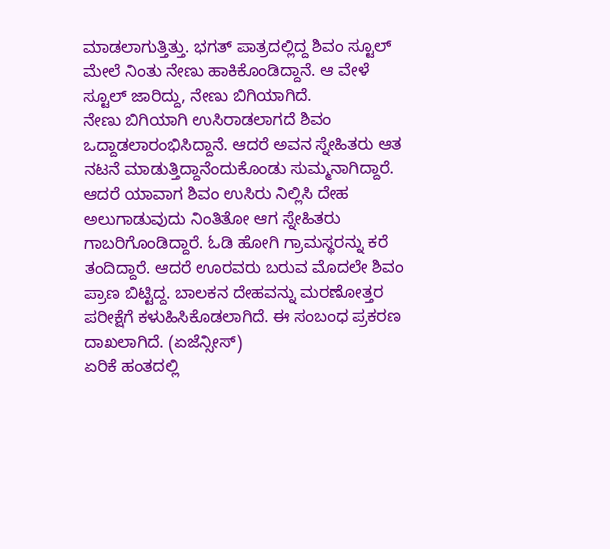ಮಾಡಲಾಗುತ್ತಿತ್ತು. ಭಗತ್ ಪಾತ್ರದಲ್ಲಿದ್ದ ಶಿವಂ ಸ್ಟೂಲ್ ಮೇಲೆ ನಿಂತು ನೇಣು ಹಾಕಿಕೊಂಡಿದ್ದಾನೆ. ಆ ವೇಳೆ ಸ್ಟೂಲ್ ಜಾರಿದ್ದು, ನೇಣು ಬಿಗಿಯಾಗಿದೆ.
ನೇಣು ಬಿಗಿಯಾಗಿ ಉಸಿರಾಡಲಾಗದೆ ಶಿವಂ ಒದ್ದಾಡಲಾರಂಭಿಸಿದ್ದಾನೆ. ಆದರೆ ಅವನ ಸ್ನೇಹಿತರು ಆತ ನಟನೆ ಮಾಡುತ್ತಿದ್ದಾನೆಂದುಕೊಂಡು ಸುಮ್ಮನಾಗಿದ್ದಾರೆ. ಆದರೆ ಯಾವಾಗ ಶಿವಂ ಉಸಿರು ನಿಲ್ಲಿಸಿ ದೇಹ ಅಲುಗಾಡುವುದು ನಿಂತಿತೋ ಆಗ ಸ್ನೇಹಿತರು ಗಾಬರಿಗೊಂಡಿದ್ದಾರೆ. ಓಡಿ ಹೋಗಿ ಗ್ರಾಮಸ್ಥರನ್ನು ಕರೆ ತಂದಿದ್ದಾರೆ. ಆದರೆ ಊರವರು ಬರುವ ಮೊದಲೇ ಶಿವಂ ಪ್ರಾಣ ಬಿಟ್ಟಿದ್ದ. ಬಾಲಕನ ದೇಹವನ್ನು ಮರಣೋತ್ತರ ಪರೀಕ್ಷೆಗೆ ಕಳುಹಿಸಿಕೊಡಲಾಗಿದೆ. ಈ ಸಂಬಂಧ ಪ್ರಕರಣ ದಾಖಲಾಗಿದೆ. (ಏಜೆನ್ಸೀಸ್)
ಏರಿಕೆ ಹಂತದಲ್ಲಿ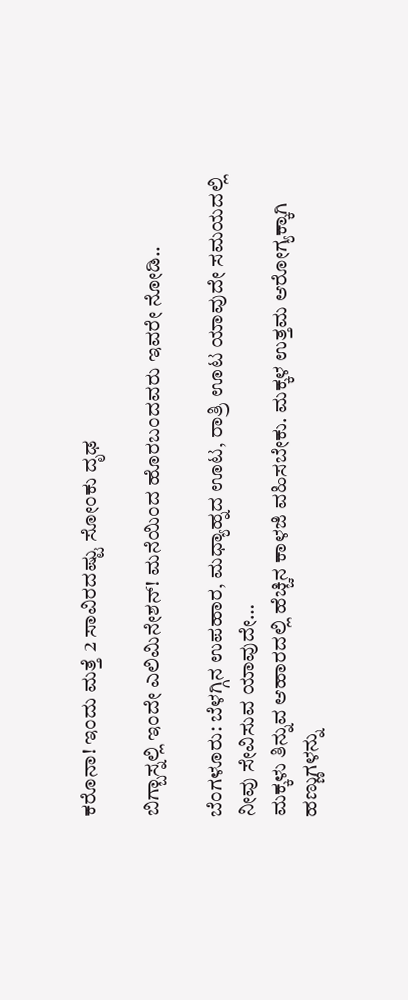ಕರೊನಾ! ಇಂದು ಮತ್ತೆ 2 ಸಾವಿರದಷ್ಟು ಸೋಂಕು ದೃಢ

ಬಿಗ್ಬಾಸ್ನಲ್ಲಿ ಇಂದೇ ಎಲಿಮಿನೇಶನ್! ಮನೆಯಿಂದ ಹೊರಬಂದವರು ಇವರೇ ನೋಡಿ..

ಬೆಂಗಳೂರು: ಬೆಳಗ್ಗಿನ ಉಪಹಾರ, ಮಧ್ಯಾಹ್ನದ ಊಟ, ರಾತ್ರಿ ಊಟ ಯಾವುದೇ ಸಮಯದಲ್ಲಿ ನೀವು ಸೇವಿಸುವ ಯಾವುದೇ…
ಮಕ್ಕಳು ತಿನ್ನುವ ಆಹಾರದಲ್ಲಿ ಹೆಚ್ಚಿನ ಕಾಳಜಿ ವಹಿಸಬೇಕು. ಮಕ್ಕಳ ಉತ್ತಮ ಆರೋಗ್ಯಕ್ಕಾಗಿ ಹಣ್ಣುಗಳನ್ನು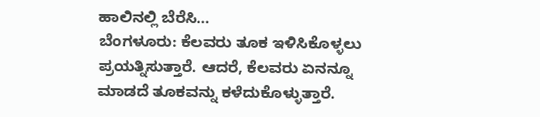ಹಾಲಿನಲ್ಲಿ ಬೆರೆಸಿ…
ಬೆಂಗಳೂರು: ಕೆಲವರು ತೂಕ ಇಳಿಸಿಕೊಳ್ಳಲು ಪ್ರಯತ್ನಿಸುತ್ತಾರೆ. ಆದರೆ, ಕೆಲವರು ಏನನ್ನೂ ಮಾಡದೆ ತೂಕವನ್ನು ಕಳೆದುಕೊಳ್ಳುತ್ತಾರೆ.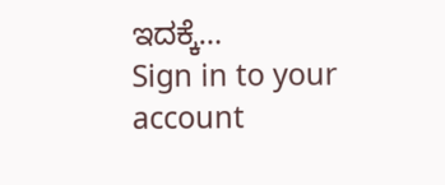ಇದಕ್ಕೆ…
Sign in to your account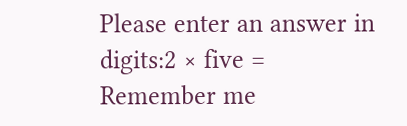Please enter an answer in digits:2 × five =
Remember me